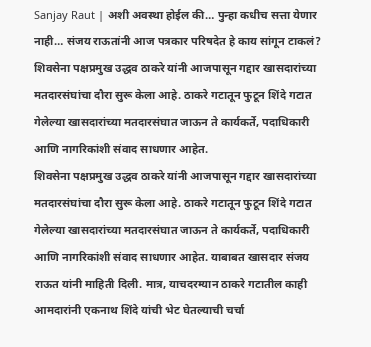Sanjay Raut | अशी अवस्था होईल की… पुन्हा कधीच सत्ता येणार नाही… संजय राऊतांनी आज पत्रकार परिषदेत हे काय सांगून टाकलं?
शिवसेना पक्षप्रमुख उद्धव ठाकरे यांनी आजपासून गद्दार खासदारांच्या मतदारसंघांचा दौरा सुरू केला आहे. ठाकरे गटातून फुटून शिंदे गटात गेलेल्या खासदारांच्या मतदारसंघात जाऊन ते कार्यकर्ते, पदाधिकारी आणि नागरिकांशी संवाद साधणार आहेत.
शिवसेना पक्षप्रमुख उद्धव ठाकरे यांनी आजपासून गद्दार खासदारांच्या मतदारसंघांचा दौरा सुरू केला आहे. ठाकरे गटातून फुटून शिंदे गटात गेलेल्या खासदारांच्या मतदारसंघात जाऊन ते कार्यकर्ते, पदाधिकारी आणि नागरिकांशी संवाद साधणार आहेत. याबाबत खासदार संजय राऊत यांनी माहिती दिली. मात्र, याचदरम्यान ठाकरे गटातील काही आमदारांनी एकनाथ शिंदे यांची भेट घेतल्याची चर्चा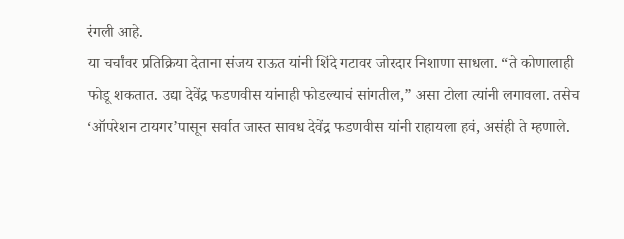रंगली आहे.
या चर्चांवर प्रतिक्रिया देताना संजय राऊत यांनी शिंदे गटावर जोरदार निशाणा साधला. “ते कोणालाही फोडू शकतात. उद्या देवेंद्र फडणवीस यांनाही फोडल्याचं सांगतील,” असा टोला त्यांनी लगावला. तसेच ‘ऑपरेशन टायगर’पासून सर्वात जास्त सावध देवेंद्र फडणवीस यांनी राहायला हवं, असंही ते म्हणाले.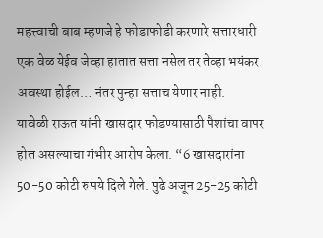महत्त्वाची बाब म्हणजे हे फोडाफोडी करणारे सत्तारधारी एक वेळ येईव जेव्हा हातात सत्ता नसेल तर तेव्हा भयंकर अवस्था होईल… नंतर पुन्हा सत्ताच येणार नाही.
यावेळी राऊत यांनी खासदार फोडण्यासाठी पैशांचा वापर होत असल्याचा गंभीर आरोप केला. “6 खासदारांना 50-50 कोटी रुपये दिले गेले. पुढे अजून 25-25 कोटी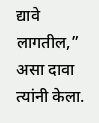द्यावे लागतील,” असा दावा त्यांनी केला.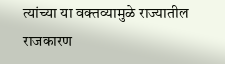त्यांच्या या वक्तव्यामुळे राज्यातील राजकारण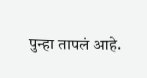पुन्हा तापलं आहे.